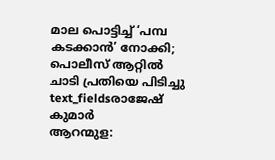മാല പൊട്ടിച്ച് ‘പമ്പ കടക്കാൻ’ നോക്കി; പൊലീസ് ആറ്റിൽ ചാടി പ്രതിയെ പിടിച്ചു
text_fieldsരാജേഷ് കുമാർ
ആറന്മുള: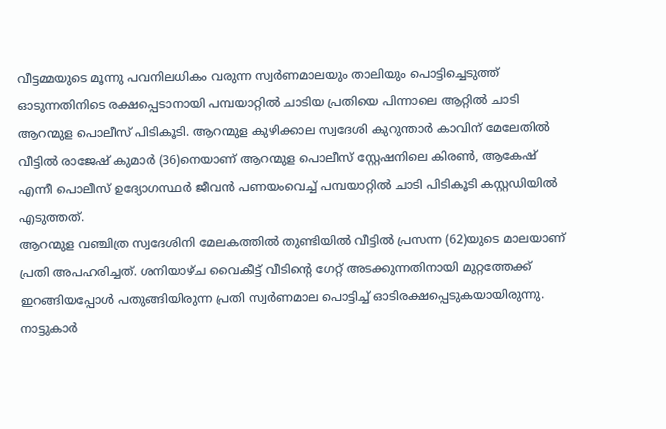വീട്ടമ്മയുടെ മൂന്നു പവനിലധികം വരുന്ന സ്വർണമാലയും താലിയും പൊട്ടിച്ചെടുത്ത് ഓടുന്നതിനിടെ രക്ഷപ്പെടാനായി പമ്പയാറ്റിൽ ചാടിയ പ്രതിയെ പിന്നാലെ ആറ്റിൽ ചാടി ആറന്മുള പൊലീസ് പിടികൂടി. ആറന്മുള കുഴിക്കാല സ്വദേശി കുറുന്താർ കാവിന് മേലേതിൽ വീട്ടിൽ രാജേഷ് കുമാർ (36)നെയാണ് ആറന്മുള പൊലീസ് സ്റ്റേഷനിലെ കിരൺ, ആകേഷ് എന്നീ പൊലീസ് ഉദ്യോഗസ്ഥർ ജീവൻ പണയംവെച്ച് പമ്പയാറ്റിൽ ചാടി പിടികൂടി കസ്റ്റഡിയിൽ എടുത്തത്.
ആറന്മുള വഞ്ചിത്ര സ്വദേശിനി മേലകത്തിൽ തുണ്ടിയിൽ വീട്ടിൽ പ്രസന്ന (62)യുടെ മാലയാണ് പ്രതി അപഹരിച്ചത്. ശനിയാഴ്ച വൈകീട്ട് വീടിന്റെ ഗേറ്റ് അടക്കുന്നതിനായി മുറ്റത്തേക്ക് ഇറങ്ങിയപ്പോൾ പതുങ്ങിയിരുന്ന പ്രതി സ്വർണമാല പൊട്ടിച്ച് ഓടിരക്ഷപ്പെടുകയായിരുന്നു.
നാട്ടുകാർ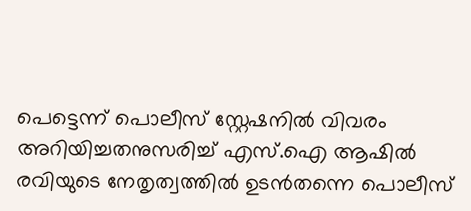പെട്ടെന്ന് പൊലീസ് സ്റ്റേഷനിൽ വിവരം അറിയിച്ചതനുസരിച്ച് എസ്.ഐ ആഷിൽ രവിയുടെ നേതൃത്വത്തിൽ ഉടൻതന്നെ പൊലീസ്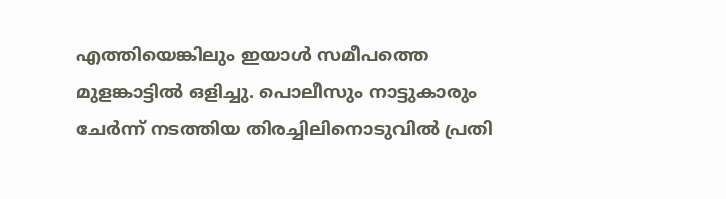എത്തിയെങ്കിലും ഇയാൾ സമീപത്തെ മുളങ്കാട്ടിൽ ഒളിച്ചു. പൊലീസും നാട്ടുകാരും ചേർന്ന് നടത്തിയ തിരച്ചിലിനൊടുവിൽ പ്രതി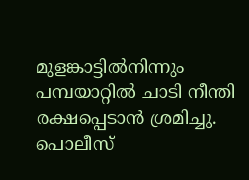മുളങ്കാട്ടിൽനിന്നും പമ്പയാറ്റിൽ ചാടി നീന്തി രക്ഷപ്പെടാൻ ശ്രമിച്ചു.
പൊലീസ്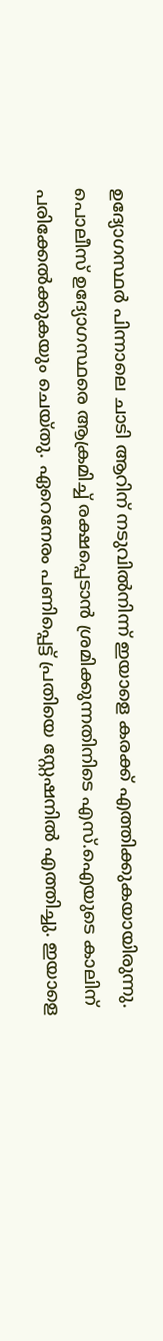ഉദ്യോഗസ്ഥർ പിന്നാലെ ചാടി ആറിന് നടുവിൽനിന്ന് ഇയാളെ കരക്ക് എത്തിക്കുകയായിരുന്നു. പൊലീസ് ഉദ്യോഗസ്ഥരെ ആക്രമിച്ച് രക്ഷപ്പെടാൻ ശ്രമിക്കുന്നതിനിടെ എസ്.ഐയുടെ കാലിന് പരിക്കേൽക്കുകയും ചെയ്തു. ഏറെനേരം പണിപ്പെട്ട് പ്രതിയെ സ്റ്റേഷനിൽ എത്തിച്ചു. ഇയാളെ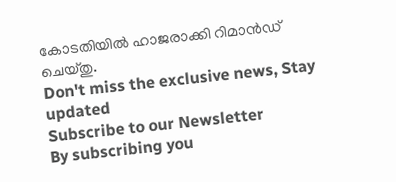കോടതിയിൽ ഹാജരാക്കി റിമാൻഡ് ചെയ്തു.
Don't miss the exclusive news, Stay updated
Subscribe to our Newsletter
By subscribing you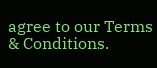agree to our Terms & Conditions.